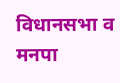विधानसभा व मनपा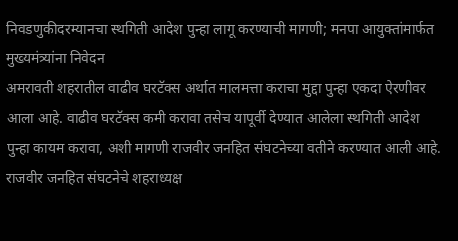निवडणुकीदरम्यानचा स्थगिती आदेश पुन्हा लागू करण्याची मागणी; मनपा आयुक्तांमार्फत मुख्यमंत्र्यांना निवेदन
अमरावती शहरातील वाढीव घरटॅक्स अर्थात मालमत्ता कराचा मुद्दा पुन्हा एकदा ऐरणीवर आला आहे. वाढीव घरटॅक्स कमी करावा तसेच यापूर्वी देण्यात आलेला स्थगिती आदेश पुन्हा कायम करावा, अशी मागणी राजवीर जनहित संघटनेच्या वतीने करण्यात आली आहे.
राजवीर जनहित संघटनेचे शहराध्यक्ष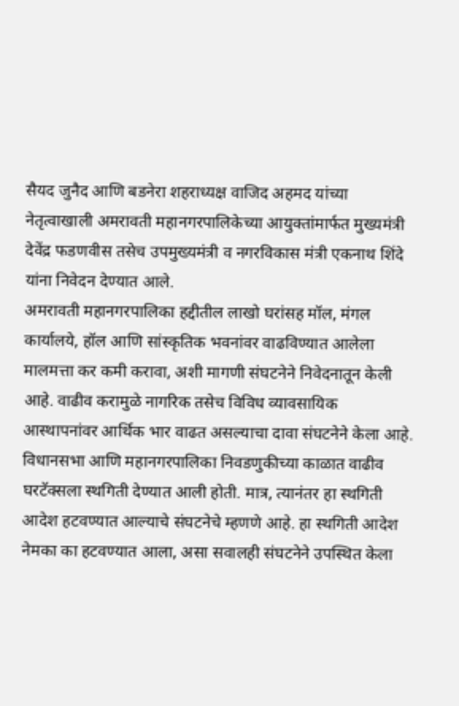सैयद जुनैद आणि बडनेरा शहराध्यक्ष वाजिद अहमद यांच्या नेतृत्वाखाली अमरावती महानगरपालिकेच्या आयुक्तांमार्फत मुख्यमंत्री देवेंद्र फडणवीस तसेच उपमुख्यमंत्री व नगरविकास मंत्री एकनाथ शिंदे यांना निवेदन देण्यात आले.
अमरावती महानगरपालिका हद्दीतील लाखो घरांसह मॉल, मंगल कार्यालये, हॉल आणि सांस्कृतिक भवनांवर वाढविण्यात आलेला मालमत्ता कर कमी करावा, अशी मागणी संघटनेने निवेदनातून केली आहे. वाढीव करामुळे नागरिक तसेच विविध व्यावसायिक आस्थापनांवर आर्थिक भार वाढत असल्याचा दावा संघटनेने केला आहे.
विधानसभा आणि महानगरपालिका निवडणुकीच्या काळात वाढीव घरटॅक्सला स्थगिती देण्यात आली होती. मात्र, त्यानंतर हा स्थगिती आदेश हटवण्यात आल्याचे संघटनेचे म्हणणे आहे. हा स्थगिती आदेश नेमका का हटवण्यात आला, असा सवालही संघटनेने उपस्थित केला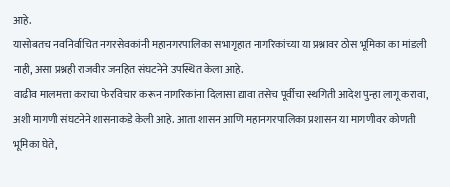आहे.
यासोबतच नवनिर्वाचित नगरसेवकांनी महानगरपालिका सभागृहात नागरिकांच्या या प्रश्नावर ठोस भूमिका का मांडली नाही, असा प्रश्नही राजवीर जनहित संघटनेने उपस्थित केला आहे.
वाढीव मालमत्ता कराचा फेरविचार करून नागरिकांना दिलासा द्यावा तसेच पूर्वीचा स्थगिती आदेश पुन्हा लागू करावा, अशी मागणी संघटनेने शासनाकडे केली आहे. आता शासन आणि महानगरपालिका प्रशासन या मागणीवर कोणती भूमिका घेते,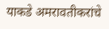याकडे अमरावतीकरांचे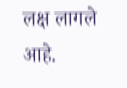लक्ष लागले आहे.